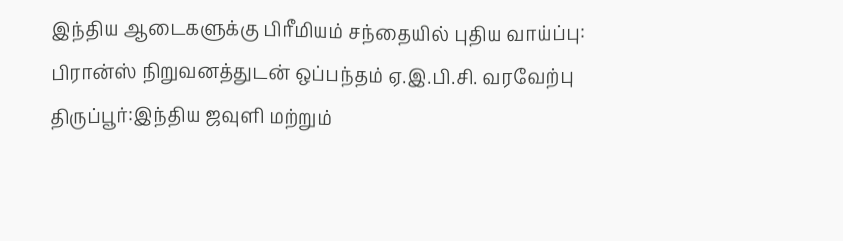இந்திய ஆடைகளுக்கு பிரீமியம் சந்தையில் புதிய வாய்ப்பு: பிரான்ஸ் நிறுவனத்துடன் ஒப்பந்தம் ஏ.இ.பி.சி. வரவேற்பு
திருப்பூர்:இந்திய ஜவுளி மற்றும்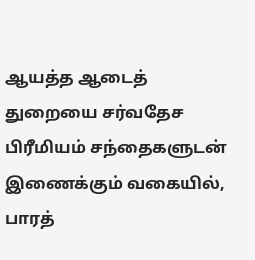ஆயத்த ஆடைத் துறையை சர்வதேச பிரீமியம் சந்தைகளுடன் இணைக்கும் வகையில், பாரத்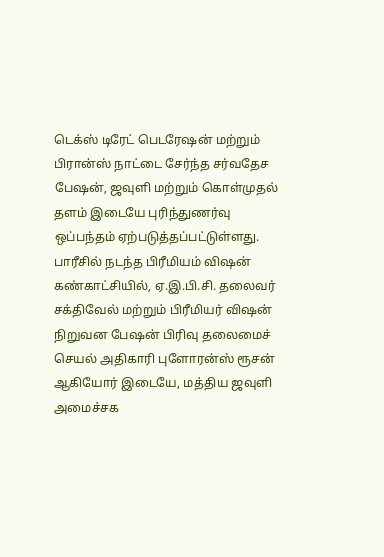டெக்ஸ் டிரேட் பெடரேஷன் மற்றும் பிரான்ஸ் நாட்டை சேர்ந்த சர்வதேச பேஷன், ஜவுளி மற்றும் கொள்முதல் தளம் இடையே புரிந்துணர்வு ஒப்பந்தம் ஏற்படுத்தப்பட்டுள்ளது.
பாரீசில் நடந்த பிரீமியம் விஷன் கண்காட்சியில், ஏ.இ.பி.சி. தலைவர் சக்திவேல் மற்றும் பிரீமியர் விஷன் நிறுவன பேஷன் பிரிவு தலைமைச் செயல் அதிகாரி புளோரன்ஸ் ரூசன் ஆகியோர் இடையே, மத்திய ஜவுளி அமைச்சக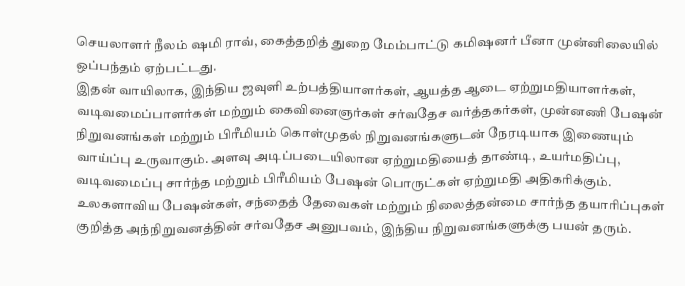செயலாளர் நீலம் ஷமி ராவ், கைத்தறித் துறை மேம்பாட்டு கமிஷனர் பீனா முன்னிலையில் ஒப்பந்தம் ஏற்பட்டது.
இதன் வாயிலாக, இந்திய ஜவுளி உற்பத்தியாளர்கள், ஆயத்த ஆடை ஏற்றுமதியாளர்கள், வடிவமைப்பாளர்கள் மற்றும் கைவினைஞர்கள் சர்வதேச வர்த்தகர்கள், முன்னணி பேஷன் நிறுவனங்கள் மற்றும் பிரீமியம் கொள்முதல் நிறுவனங்களுடன் நேரடியாக இணையும் வாய்ப்பு உருவாகும். அளவு அடிப்படையிலான ஏற்றுமதியைத் தாண்டி, உயர்மதிப்பு, வடிவமைப்பு சார்ந்த மற்றும் பிரீமியம் பேஷன் பொருட்கள் ஏற்றுமதி அதிகரிக்கும். உலகளாவிய பேஷன்கள், சந்தைத் தேவைகள் மற்றும் நிலைத்தன்மை சார்ந்த தயாரிப்புகள் குறித்த அந்நிறுவனத்தின் சர்வதேச அனுபவம், இந்திய நிறுவனங்களுக்கு பயன் தரும்.